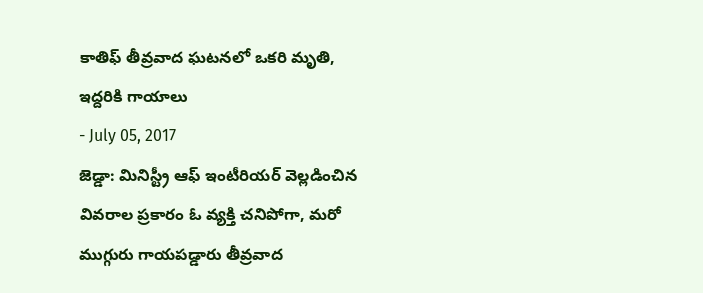కాతిఫ్ తీవ్రవాద ఘటనలో ఒకరి మృతి, ఇద్దరికి గాయాలు
- July 05, 2017
జెడ్డా: మినిస్ట్రీ ఆఫ్ ఇంటీరియర్ వెల్లడించిన వివరాల ప్రకారం ఓ వ్యక్తి చనిపోగా, మరో ముగ్గురు గాయపడ్డారు తీవ్రవాద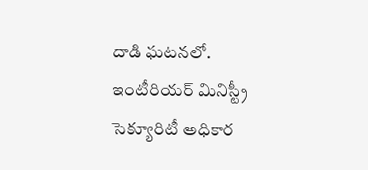దాడి ఘటనలో. ఇంటీరియర్ మినిస్ట్రీ సెక్యూరిటీ అధికార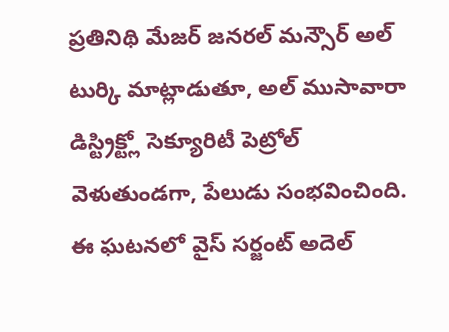ప్రతినిథి మేజర్ జనరల్ మన్సౌర్ అల్ టుర్కి మాట్లాడుతూ, అల్ ముసావారా డిస్ట్రిక్ట్లో సెక్యూరిటీ పెట్రోల్ వెళుతుండగా, పేలుడు సంభవించింది. ఈ ఘటనలో వైస్ సర్జంట్ అదెల్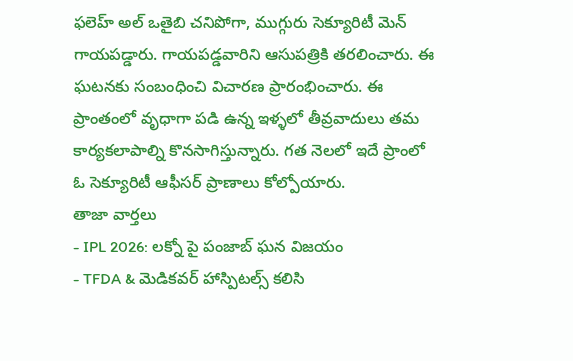ఫలెహ్ అల్ ఒతైబి చనిపోగా, ముగ్గురు సెక్యూరిటీ మెన్ గాయపడ్డారు. గాయపడ్డవారిని ఆసుపత్రికి తరలించారు. ఈ ఘటనకు సంబంధించి విచారణ ప్రారంభించారు. ఈ ప్రాంతంలో వృధాగా పడి ఉన్న ఇళ్ళలో తీవ్రవాదులు తమ కార్యకలాపాల్ని కొనసాగిస్తున్నారు. గత నెలలో ఇదే ప్రాంలో ఓ సెక్యూరిటీ ఆఫీసర్ ప్రాణాలు కోల్పోయారు.
తాజా వార్తలు
- IPL 2026: లక్నో పై పంజాబ్ ఘన విజయం
- TFDA & మెడికవర్ హాస్పిటల్స్ కలిసి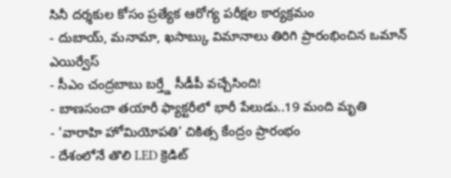సినీ దర్శకుల కోసం ప్రత్యేక ఆరోగ్య పరీక్షల కార్యక్రమం
- దుబాయ్, మనామా, ఖసాబ్కు విమానాలు తిరిగి ప్రారంభించిన ఒమాన్ ఎయిర్వేస్
- సీఎం చంద్రబాబు బర్త్డే సీడీపీ వచ్చేసింది!
- బాణసంచా తయారీ ఫ్యాక్టరీలో భారీ పేలుడు..19 మంది మృతి
- 'వారాహి హోమియోపతి’ చికిత్స కేంద్రం ప్రారంభం
- దేశంలోనే తొలి LED క్రెడిట్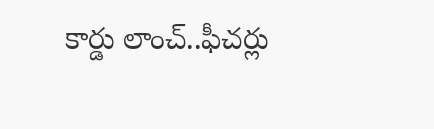కార్డు లాంచ్..ఫీచర్లు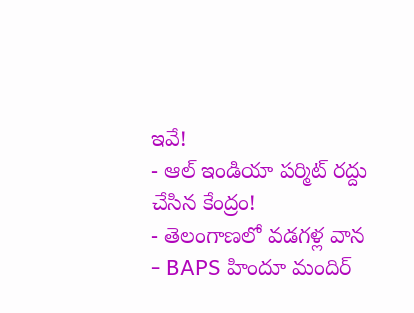ఇవే!
- ఆల్ ఇండియా పర్మిట్ రద్దు చేసిన కేంద్రం!
- తెలంగాణలో వడగళ్ల వాన
- BAPS హిందూ మందిర్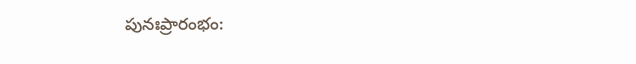పునఃప్రారంభం: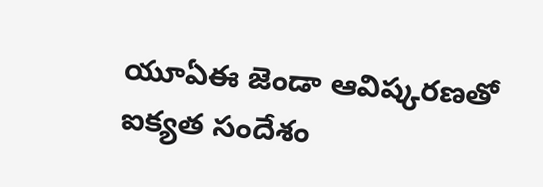యూఏఈ జెండా ఆవిష్కరణతో ఐక్యత సందేశం